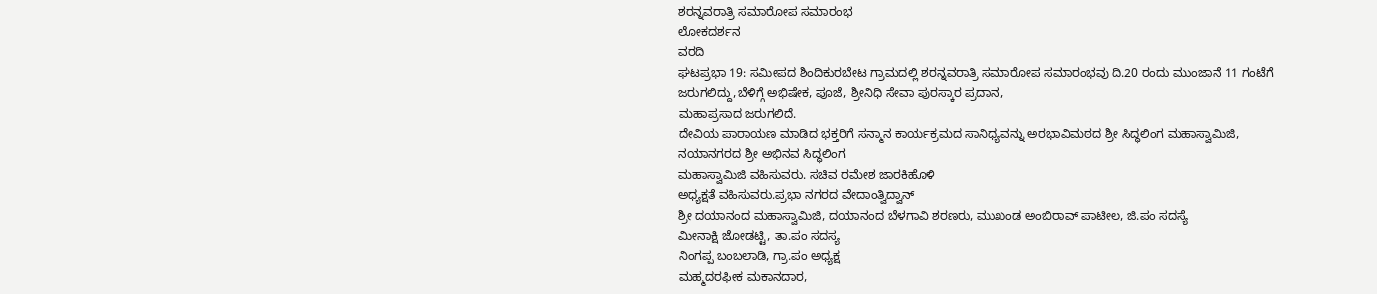ಶರನ್ನವರಾತ್ರಿ ಸಮಾರೋಪ ಸಮಾರಂಭ
ಲೋಕದರ್ಶನ
ವರದಿ
ಘಟಪ್ರಭಾ 19: ಸಮೀಪದ ಶಿಂದಿಕುರಬೇಟ ಗ್ರಾಮದಲ್ಲಿ ಶರನ್ನವರಾತ್ರಿ ಸಮಾರೋಪ ಸಮಾರಂಭವು ದಿ.20 ರಂದು ಮುಂಜಾನೆ 11 ಗಂಟೆಗೆ
ಜರುಗಲಿದ್ದು,ಬೆಳಿಗ್ಗೆ ಅಭಿಷೇಕ, ಪೂಜೆ, ಶ್ರೀನಿಧಿ ಸೇವಾ ಪುರಸ್ಕಾರ ಪ್ರದಾನ,
ಮಹಾಪ್ರಸಾದ ಜರುಗಲಿದೆ.
ದೇವಿಯ ಪಾರಾಯಣ ಮಾಡಿದ ಭಕ್ತರಿಗೆ ಸನ್ಮಾನ ಕಾರ್ಯಕ್ರಮದ ಸಾನಿಧ್ಯವನ್ನು ಅರಭಾವಿಮಠದ ಶ್ರೀ ಸಿದ್ಧಲಿಂಗ ಮಹಾಸ್ವಾಮಿಜಿ,
ನಯಾನಗರದ ಶ್ರೀ ಅಭಿನವ ಸಿದ್ಧಲಿಂಗ
ಮಹಾಸ್ವಾಮಿಜಿ ವಹಿಸುವರು. ಸಚಿವ ರಮೇಶ ಜಾರಕಿಹೊಳಿ
ಅಧ್ಯಕ್ಷತೆ ವಹಿಸುವರು.ಪ್ರಭಾ ನಗರದ ವೇದಾಂತ್ವಿದ್ವಾನ್
ಶ್ರೀ ದಯಾನಂದ ಮಹಾಸ್ವಾಮಿಜಿ, ದಯಾನಂದ ಬೆಳಗಾವಿ ಶರಣರು, ಮುಖಂಡ ಅಂಬಿರಾವ್ ಪಾಟೀಲ, ಜಿ.ಪಂ ಸದಸ್ಯೆ
ಮೀನಾಕ್ಷಿ ಜೋಡಟ್ಟಿ, ತಾ.ಪಂ ಸದಸ್ಯ
ನಿಂಗಪ್ಪ ಬಂಬಲಾಡಿ, ಗ್ರಾ.ಪಂ ಅಧ್ಯಕ್ಷ
ಮಹ್ಮದರಫೀಕ ಮಕಾನದಾರ,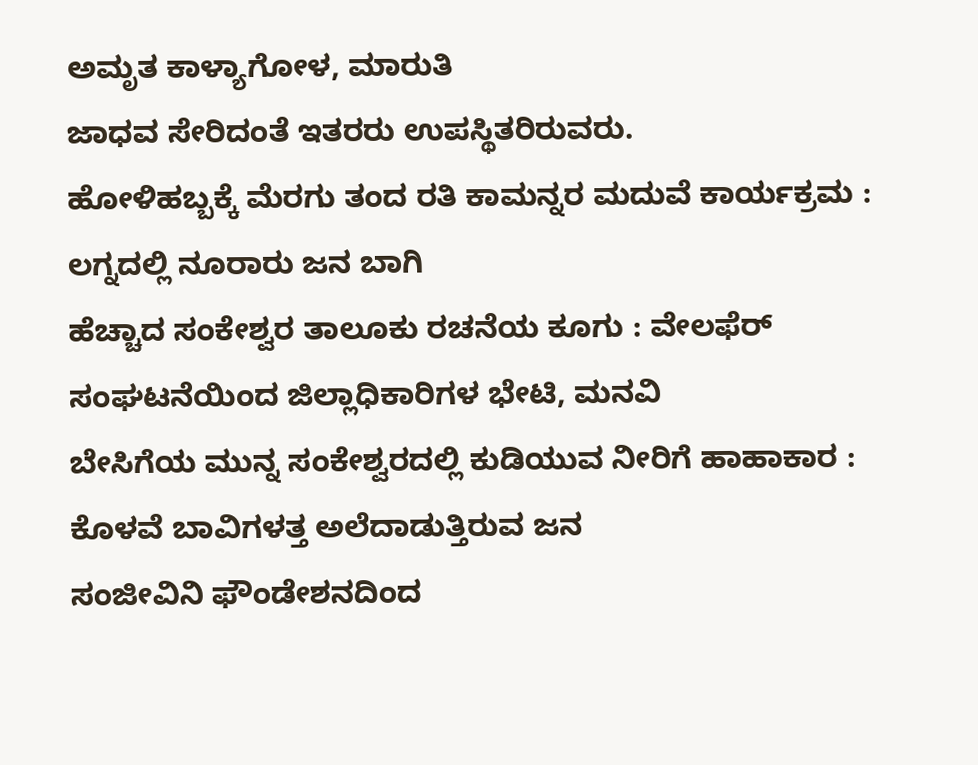ಅಮೃತ ಕಾಳ್ಯಾಗೋಳ, ಮಾರುತಿ
ಜಾಧವ ಸೇರಿದಂತೆ ಇತರರು ಉಪಸ್ಥಿತರಿರುವರು.
ಹೋಳಿಹಬ್ಬಕ್ಕೆ ಮೆರಗು ತಂದ ರತಿ ಕಾಮನ್ನರ ಮದುವೆ ಕಾರ್ಯಕ್ರಮ : ಲಗ್ನದಲ್ಲಿ ನೂರಾರು ಜನ ಬಾಗಿ
ಹೆಚ್ಚಾದ ಸಂಕೇಶ್ವರ ತಾಲೂಕು ರಚನೆಯ ಕೂಗು : ವೇಲಫೆರ್ ಸಂಘಟನೆಯಿಂದ ಜಿಲ್ಲಾಧಿಕಾರಿಗಳ ಭೇಟಿ, ಮನವಿ
ಬೇಸಿಗೆಯ ಮುನ್ನ ಸಂಕೇಶ್ವರದಲ್ಲಿ ಕುಡಿಯುವ ನೀರಿಗೆ ಹಾಹಾಕಾರ : ಕೊಳವೆ ಬಾವಿಗಳತ್ತ ಅಲೆದಾಡುತ್ತಿರುವ ಜನ
ಸಂಜೀವಿನಿ ಫೌಂಡೇಶನದಿಂದ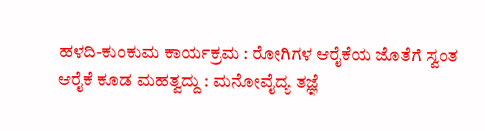ಹಳದಿ-ಕುಂಕುಮ ಕಾರ್ಯಕ್ರಮ : ರೋಗಿಗಳ ಆರೈಕೆಯ ಜೊತೆಗೆ ಸ್ವಂತ ಆರೈಕೆ ಕೂಡ ಮಹತ್ವದ್ದು : ಮನೋವೈದ್ಯ ತಜ್ಞೆ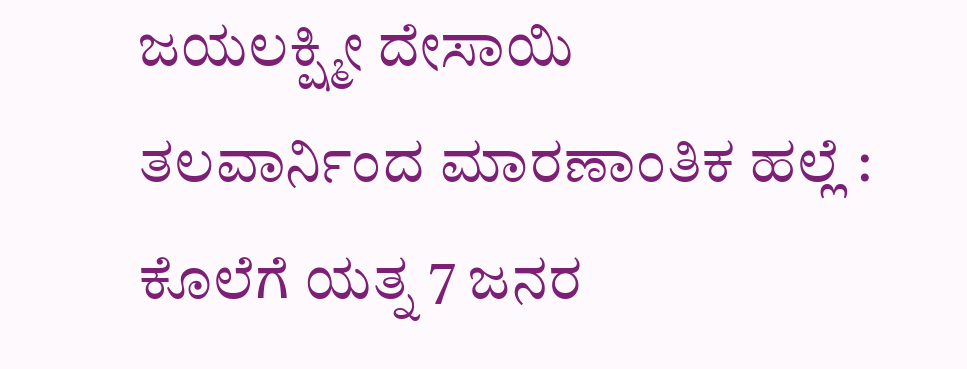ಜಯಲಕ್ಷ್ಮೀ ದೇಸಾಯಿ
ತಲವಾರ್ನಿಂದ ಮಾರಣಾಂತಿಕ ಹಲ್ಲೆ : ಕೊಲೆಗೆ ಯತ್ನ 7 ಜನರ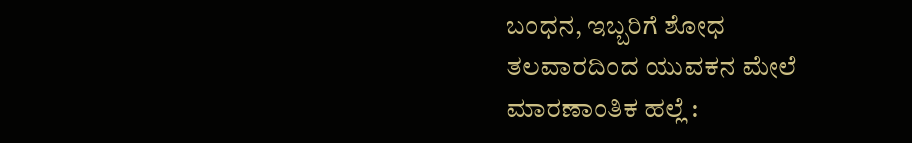ಬಂಧನ, ಇಬ್ಬರಿಗೆ ಶೋಧ
ತಲವಾರದಿಂದ ಯುವಕನ ಮೇಲೆ ಮಾರಣಾಂತಿಕ ಹಲ್ಲೆ :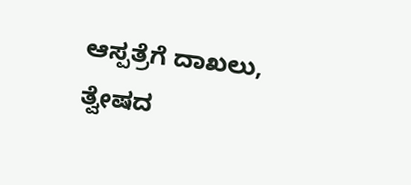ಆಸ್ಪತ್ರೆಗೆ ದಾಖಲು, ತ್ವೇಷದ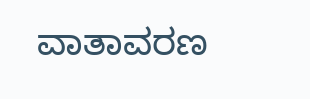ವಾತಾವರಣ